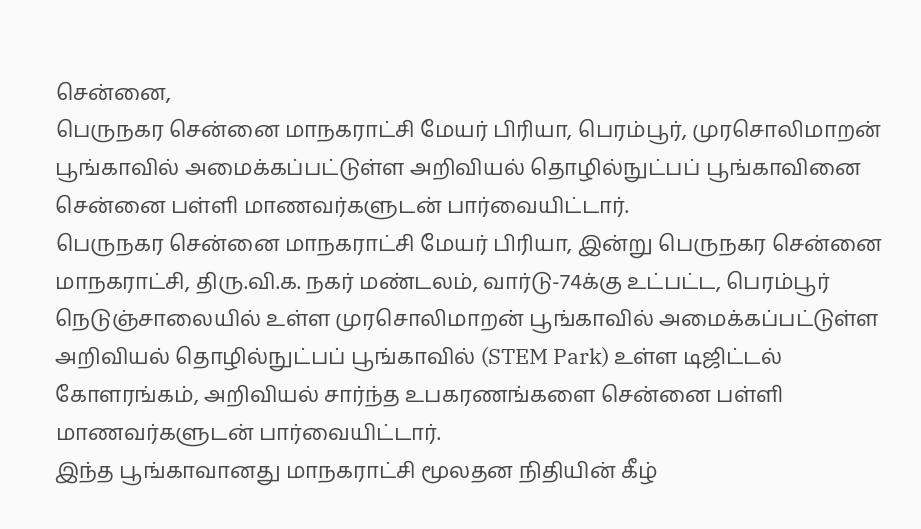சென்னை,
பெருநகர சென்னை மாநகராட்சி மேயர் பிரியா, பெரம்பூர், முரசொலிமாறன் பூங்காவில் அமைக்கப்பட்டுள்ள அறிவியல் தொழில்நுட்பப் பூங்காவினை சென்னை பள்ளி மாணவர்களுடன் பார்வையிட்டார்.
பெருநகர சென்னை மாநகராட்சி மேயர் பிரியா, இன்று பெருநகர சென்னை மாநகராட்சி, திரு.வி.க. நகர் மண்டலம், வார்டு-74க்கு உட்பட்ட, பெரம்பூர் நெடுஞ்சாலையில் உள்ள முரசொலிமாறன் பூங்காவில் அமைக்கப்பட்டுள்ள அறிவியல் தொழில்நுட்பப் பூங்காவில் (STEM Park) உள்ள டிஜிட்டல் கோளரங்கம், அறிவியல் சார்ந்த உபகரணங்களை சென்னை பள்ளி மாணவர்களுடன் பார்வையிட்டார்.
இந்த பூங்காவானது மாநகராட்சி மூலதன நிதியின் கீழ்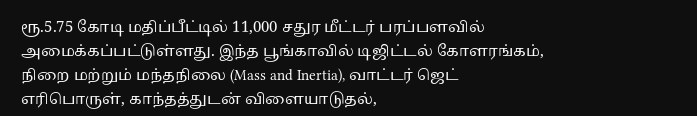ரூ.5.75 கோடி மதிப்பீட்டில் 11,000 சதுர மீட்டர் பரப்பளவில் அமைக்கப்பட்டுள்ளது. இந்த பூங்காவில் டிஜிட்டல் கோளரங்கம், நிறை மற்றும் மந்தநிலை (Mass and Inertia), வாட்டர் ஜெட் எரிபொருள், காந்தத்துடன் விளையாடுதல்,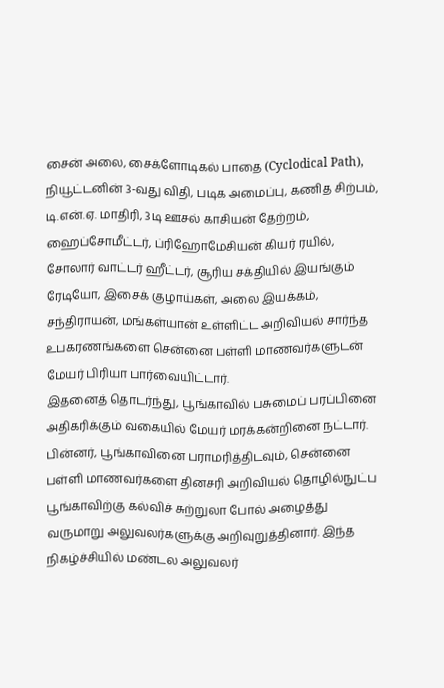சைன் அலை, சைக்ளோடிகல் பாதை (Cyclodical Path), நியூட்டனின் 3-வது விதி, படிக அமைப்பு, கணித சிற்பம், டி.என்.ஏ. மாதிரி, 3டி ஊசல் காசியன் தேற்றம், ஹைப்சோமீட்டர், ப்ரிஹோமேசியன் கியர் ரயில், சோலார் வாட்டர் ஹீட்டர், சூரிய சக்தியில் இயங்கும் ரேடியோ, இசைக் குழாய்கள், அலை இயக்கம், சந்திராயன், மங்கள்யான் உள்ளிட்ட அறிவியல் சார்ந்த உபகரணங்களை சென்னை பள்ளி மாணவர்களுடன் மேயர் பிரியா பார்வையிட்டார்.
இதனைத் தொடர்ந்து, பூங்காவில் பசுமைப் பரப்பினை அதிகரிக்கும் வகையில் மேயர் மரக்கன்றினை நட்டார். பின்னர், பூங்காவினை பராமரித்திடவும், சென்னை பள்ளி மாணவர்களை தினசரி அறிவியல் தொழில்நுட்ப பூங்காவிற்கு கல்விச் சுற்றுலா போல் அழைத்து வருமாறு அலுவலர்களுக்கு அறிவுறுத்தினார். இந்த நிகழ்ச்சியில் மண்டல அலுவலர்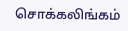சொக்கலிங்கம்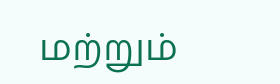மற்றும்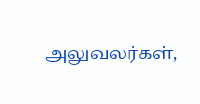அலுவலர்கள்,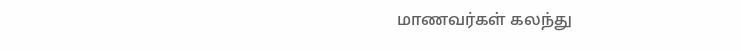மாணவர்கள் கலந்து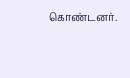கொண்டனர்.